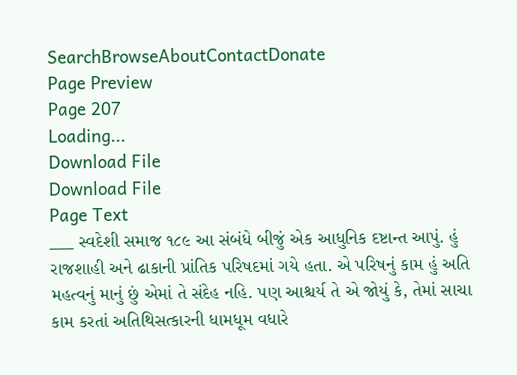SearchBrowseAboutContactDonate
Page Preview
Page 207
Loading...
Download File
Download File
Page Text
___ સ્વદેશી સમાજ ૧૮૯ આ સંબંધે બીજું એક આધુનિક દષ્ટાન્ત આપું. હું રાજશાહી અને ઢાકાની પ્રાંતિક પરિષદમાં ગયે હતા. એ પરિષનું કામ હું અતિ મહત્વનું માનું છું એમાં તે સંદેહ નહિ. પણ આશ્ચર્ય તે એ જોયું કે, તેમાં સાચા કામ કરતાં અતિથિસત્કારની ધામધૂમ વધારે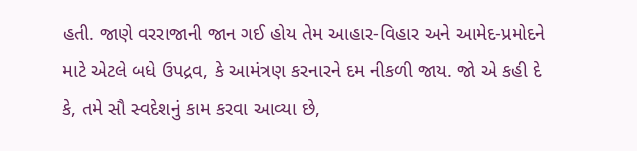હતી. જાણે વરરાજાની જાન ગઈ હોય તેમ આહાર-વિહાર અને આમેદ-પ્રમોદને માટે એટલે બધે ઉપદ્રવ, કે આમંત્રણ કરનારને દમ નીકળી જાય. જો એ કહી દે કે, તમે સૌ સ્વદેશનું કામ કરવા આવ્યા છે,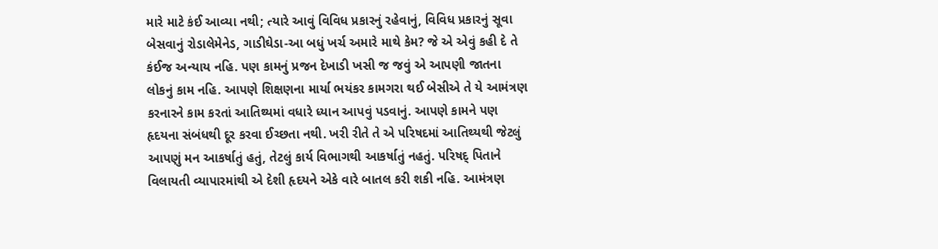મારે માટે કંઈ આવ્યા નથી; ત્યારે આવું વિવિધ પ્રકારનું રહેવાનું, વિવિધ પ્રકારનું સૂવા બેસવાનું રોડાલેમેનેડ, ગાડીઘેડા-આ બધું ખર્ચ અમારે માથે કેમ? જે એ એવું કહી દે તે કંઈજ અન્યાય નહિ. પણ કામનું પ્રજન દેખાડી ખસી જ જવું એ આપણી જાતના લોકનું કામ નહિ. આપણે શિક્ષણના માર્યા ભયંકર કામગરા થઈ બેસીએ તે યે આમંત્રણ કરનારને કામ કરતાં આતિથ્યમાં વધારે ધ્યાન આપવું પડવાનું. આપણે કામને પણ હૃદયના સંબંધથી દૂર કરવા ઈચ્છતા નથી. ખરી રીતે તે એ પરિષદમાં આતિથ્યથી જેટલું આપણું મન આકર્ષાતું હતું, તેટલું કાર્ય વિભાગથી આકર્ષાતું નહતું. પરિષદ્ પિતાને વિલાયતી વ્યાપારમાંથી એ દેશી હૃદયને એકે વારે બાતલ કરી શકી નહિ. આમંત્રણ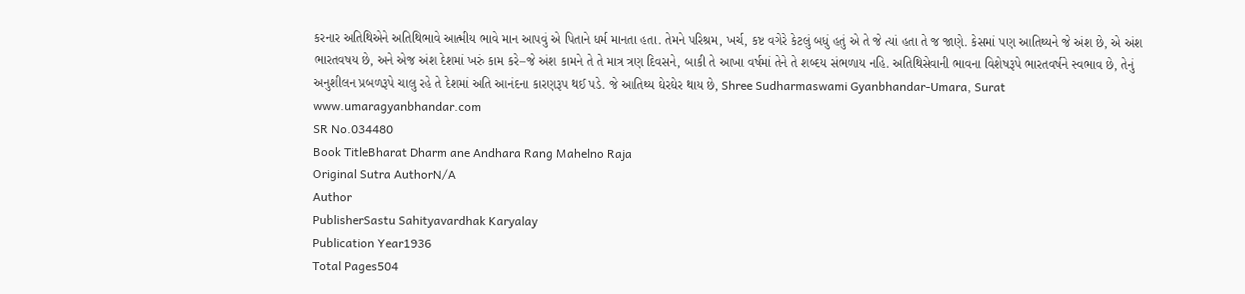કરનાર અતિથિએને અતિથિભાવે આત્મીય ભાવે માન આપવું એ પિતાને ધર્મ માનતા હતા. તેમને પરિશ્રમ, ખર્ચ, કષ્ટ વગેરે કેટલું બધું હતું એ તે જે ત્યાં હતા તે જ જાણે. કેસમાં પણ આતિથ્યને જે અંશ છે, એ અંશ ભારતવષય છે, અને એજ અંશ દેશમાં ખરું કામ કરે–જે અંશ કામને તે તે માત્ર ત્રણ દિવસને, બાકી તે આખા વર્ષમાં તેને તે શબ્દય સંભળાય નહિ. અતિથિસેવાની ભાવના વિશેષરૂપે ભારતવર્ષને સ્વભાવ છે, તેનું અનુશીલન પ્રબળરૂપે ચાલુ રહે તે દેશમાં અતિ આનંદના કારણરૂપ થઈ પડે. જે આતિથ્ય ઘેરઘેર થાય છે, Shree Sudharmaswami Gyanbhandar-Umara, Surat www.umaragyanbhandar.com
SR No.034480
Book TitleBharat Dharm ane Andhara Rang Mahelno Raja
Original Sutra AuthorN/A
Author
PublisherSastu Sahityavardhak Karyalay
Publication Year1936
Total Pages504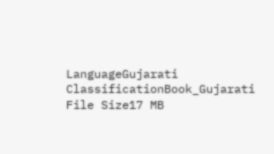LanguageGujarati
ClassificationBook_Gujarati
File Size17 MB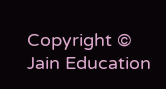Copyright © Jain Education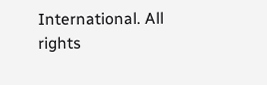International. All rights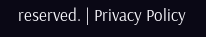reserved. | Privacy Policy